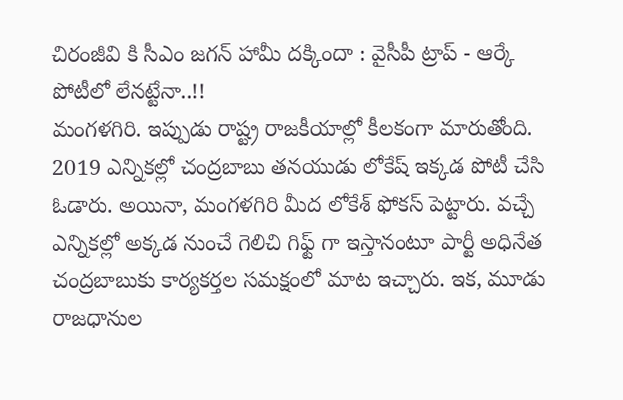చిరంజీవి కి సీఎం జగన్ హామీ దక్కిందా : వైసీపీ ట్రాప్ - ఆర్కే పోటీలో లేనట్టేనా..!!
మంగళగిరి. ఇప్పుడు రాష్ట్ర రాజకీయాల్లో కీలకంగా మారుతోంది. 2019 ఎన్నికల్లో చంద్రబాబు తనయుడు లోకేష్ ఇక్కడ పోటీ చేసి ఓడారు. అయినా, మంగళగిరి మీద లోకేశ్ ఫోకస్ పెట్టారు. వచ్చే ఎన్నికల్లో అక్కడ నుంచే గెలిచి గిఫ్ట్ గా ఇస్తానంటూ పార్టీ అధినేత చంద్రబాబుకు కార్యకర్తల సమక్షంలో మాట ఇచ్చారు. ఇక, మూడు రాజధానుల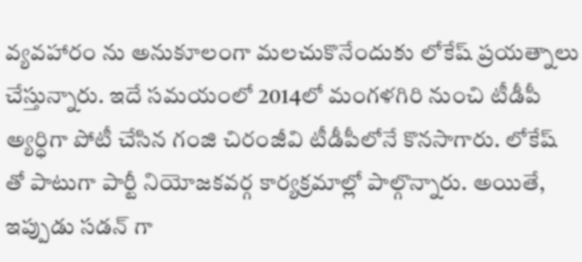వ్యవహారం ను అనుకూలంగా మలచుకొనేందుకు లోకేష్ ప్రయత్నాలు చేస్తున్నారు. ఇదే సమయంలో 2014లో మంగళగిరి నుంచి టీడీపీ అ్యర్ధిగా పోటీ చేసిన గంజి చిరంజీవి టీడీపీలోనే కొనసాగారు. లోకేష్ తో పాటుగా పార్టీ నియోజకవర్గ కార్యక్రమాల్లో పాల్గొన్నారు. అయితే, ఇప్పుడు సడన్ గా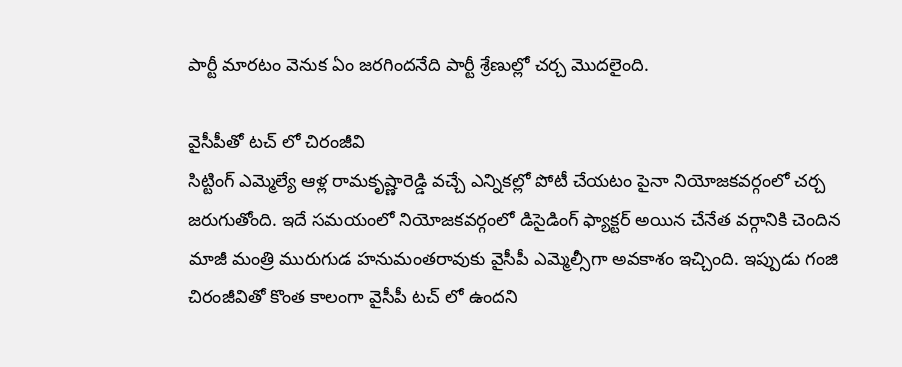పార్టీ మారటం వెనుక ఏం జరగిందనేది పార్టీ శ్రేణుల్లో చర్చ మొదలైంది.

వైసీపీతో టచ్ లో చిరంజీవి
సిట్టింగ్ ఎమ్మెల్యే ఆళ్ల రామకృష్ణారెడ్డి వచ్చే ఎన్నికల్లో పోటీ చేయటం పైనా నియోజకవర్గంలో చర్చ జరుగుతోంది. ఇదే సమయంలో నియోజకవర్గంలో డిసైడింగ్ ఫ్యాక్టర్ అయిన చేనేత వర్గానికి చెందిన మాజీ మంత్రి మురుగుడ హనుమంతరావుకు వైసీపీ ఎమ్మెల్సీగా అవకాశం ఇచ్చింది. ఇప్పుడు గంజి చిరంజీవితో కొంత కాలంగా వైసీపీ టచ్ లో ఉందని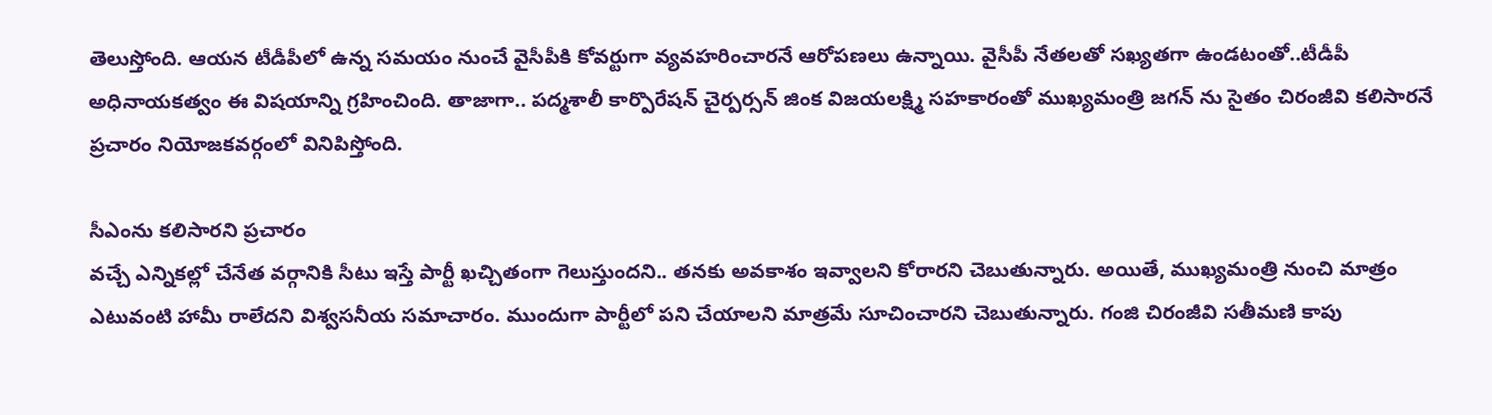తెలుస్తోంది. ఆయన టీడీపీలో ఉన్న సమయం నుంచే వైసీపీకి కోవర్టుగా వ్యవహరించారనే ఆరోపణలు ఉన్నాయి. వైసీపీ నేతలతో సఖ్యతగా ఉండటంతో..టీడీపీ అధినాయకత్వం ఈ విషయాన్ని గ్రహించింది. తాజాగా.. పద్మశాలీ కార్పొరేషన్ చైర్పర్సన్ జింక విజయలక్ష్మి సహకారంతో ముఖ్యమంత్రి జగన్ ను సైతం చిరంజీవి కలిసారనే ప్రచారం నియోజకవర్గంలో వినిపిస్తోంది.

సీఎంను కలిసారని ప్రచారం
వచ్చే ఎన్నికల్లో చేనేత వర్గానికి సీటు ఇస్తే పార్టీ ఖచ్చితంగా గెలుస్తుందని.. తనకు అవకాశం ఇవ్వాలని కోరారని చెబుతున్నారు. అయితే, ముఖ్యమంత్రి నుంచి మాత్రం ఎటువంటి హామీ రాలేదని విశ్వసనీయ సమాచారం. ముందుగా పార్టీలో పని చేయాలని మాత్రమే సూచించారని చెబుతున్నారు. గంజి చిరంజీవి సతీమణి కాపు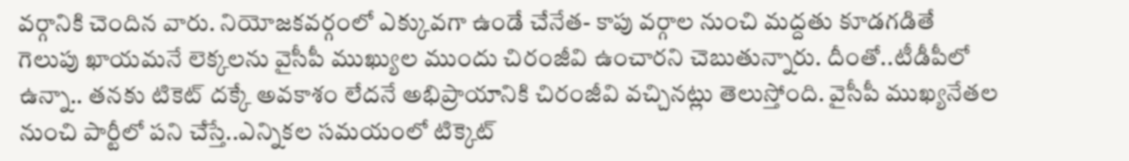వర్గానికి చెందిన వారు. నియోజకవర్గంలో ఎక్కువగా ఉండే చేనేత- కాపు వర్గాల నుంచి మద్దతు కూడగడితే గెలుపు ఖాయమనే లెక్కలను వైసీపీ ముఖ్యుల ముందు చిరంజీవి ఉంచారని చెబుతున్నారు. దీంతో..టీడీపీలో ఉన్నా.. తనకు టికెట్ దక్కే అవకాశం లేదనే అభిప్రాయానికి చిరంజీవి వచ్చినట్లు తెలుస్తోంది. వైసీపీ ముఖ్యనేతల నుంచి పార్టీలో పని చేస్తే..ఎన్నికల సమయంలో టిక్కెట్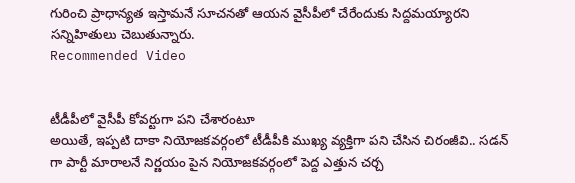గురించి ప్రాధాన్యత ఇస్తామనే సూచనతో ఆయన వైసీపీలో చేరేందుకు సిద్దమయ్యారని సన్నిహితులు చెబుతున్నారు.
Recommended Video


టీడీపీలో వైసీపీ కోవర్టుగా పని చేశారంటూ
అయితే, ఇప్పటి దాకా నియోజకవర్గంలో టీడీపీకి ముఖ్య వ్యక్తిగా పని చేసిన చిరంజీవి.. సడన్ గా పార్టీ మారాలనే నిర్ణయం పైన నియోజకవర్గంలో పెద్ద ఎత్తున చర్చ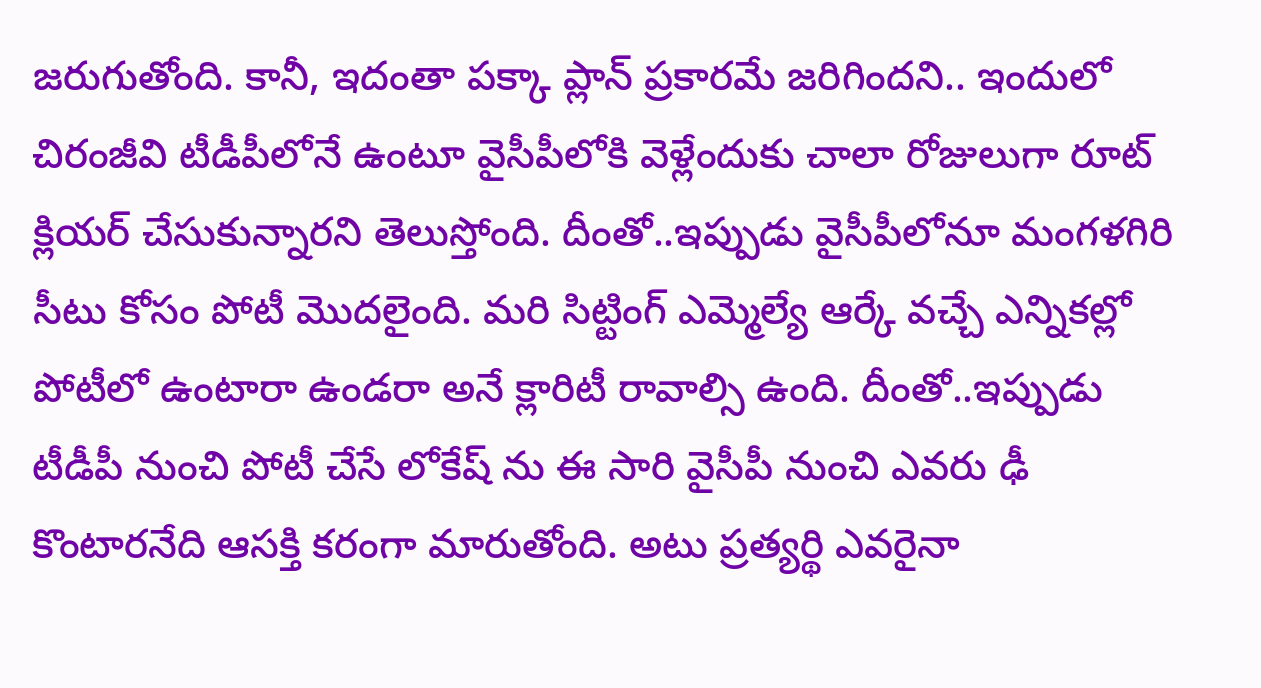జరుగుతోంది. కానీ, ఇదంతా పక్కా ప్లాన్ ప్రకారమే జరిగిందని.. ఇందులో చిరంజీవి టీడీపీలోనే ఉంటూ వైసీపీలోకి వెళ్లేందుకు చాలా రోజులుగా రూట్ క్లియర్ చేసుకున్నారని తెలుస్తోంది. దీంతో..ఇప్పుడు వైసీపీలోనూ మంగళగిరి సీటు కోసం పోటీ మొదలైంది. మరి సిట్టింగ్ ఎమ్మెల్యే ఆర్కే వచ్చే ఎన్నికల్లో పోటీలో ఉంటారా ఉండరా అనే క్లారిటీ రావాల్సి ఉంది. దీంతో..ఇప్పుడు టీడీపీ నుంచి పోటీ చేసే లోకేష్ ను ఈ సారి వైసీపీ నుంచి ఎవరు ఢీ కొంటారనేది ఆసక్తి కరంగా మారుతోంది. అటు ప్రత్యర్థి ఎవరైనా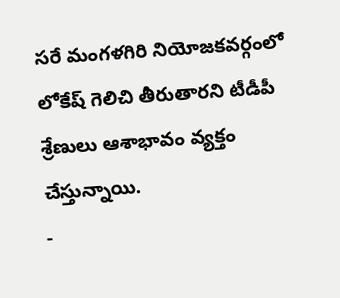సరే మంగళగిరి నియోజకవర్గంలో లోకేష్ గెలిచి తీరుతారని టీడీపీ శ్రేణులు ఆశాభావం వ్యక్తం చేస్తున్నాయి.
-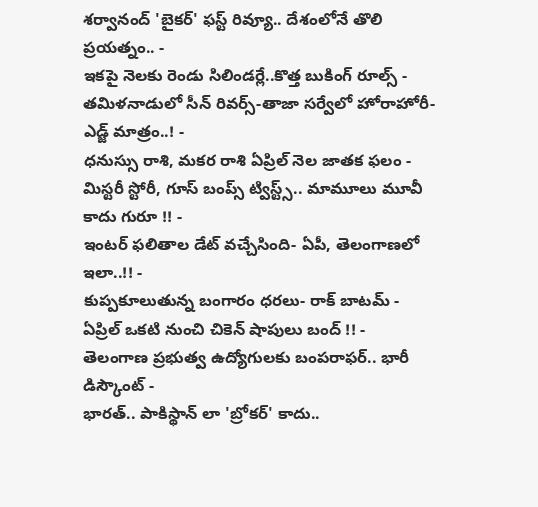శర్వానంద్ 'బైకర్' ఫస్ట్ రివ్యూ.. దేశంలోనే తొలి ప్రయత్నం.. -
ఇకపై నెలకు రెండు సిలిండర్లే..కొత్త బుకింగ్ రూల్స్ -
తమిళనాడులో సీన్ రివర్స్-తాజా సర్వేలో హోరాహోరీ-ఎడ్జ్ మాత్రం..! -
ధనుస్సు రాశి, మకర రాశి ఏప్రిల్ నెల జాతక ఫలం -
మిస్టరీ స్టోరీ, గూస్ బంప్స్ ట్విస్ట్స్.. మామూలు మూవీ కాదు గురూ !! -
ఇంటర్ ఫలితాల డేట్ వచ్చేసింది- ఏపీ, తెలంగాణలో ఇలా..!! -
కుప్పకూలుతున్న బంగారం ధరలు- రాక్ బాటమ్ -
ఏప్రిల్ ఒకటి నుంచి చికెన్ షాపులు బంద్ !! -
తెలంగాణ ప్రభుత్వ ఉద్యోగులకు బంపరాఫర్.. భారీ డిస్కౌంట్ -
భారత్.. పాకిస్థాన్ లా 'బ్రోకర్' కాదు..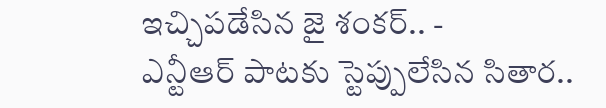ఇచ్చిపడేసిన జై శంకర్.. -
ఎన్టీఆర్ పాటకు స్టెప్పులేసిన సితార..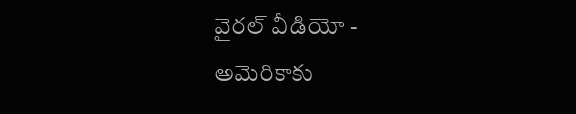వైరల్ వీడియో -
అమెరికాకు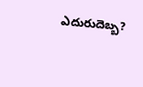ఎదురుదెబ్బ?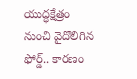యుద్ధక్షేత్రం నుంచి వైదొలిగిన ఫోర్డ్.. కారణం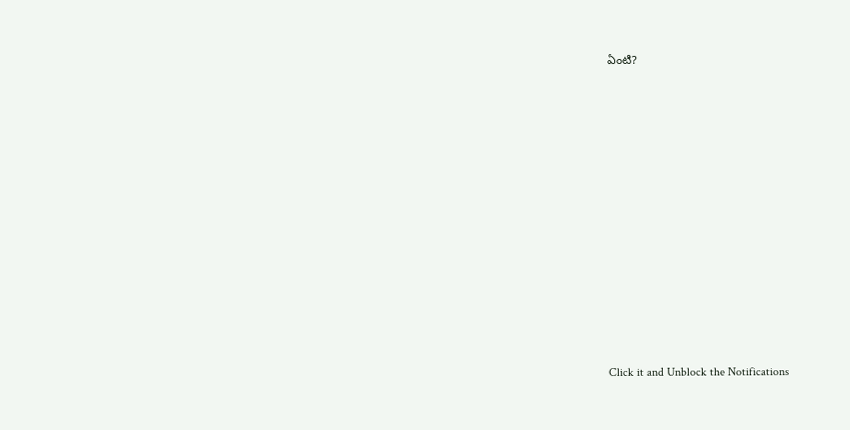ఏంటి?












Click it and Unblock the Notifications